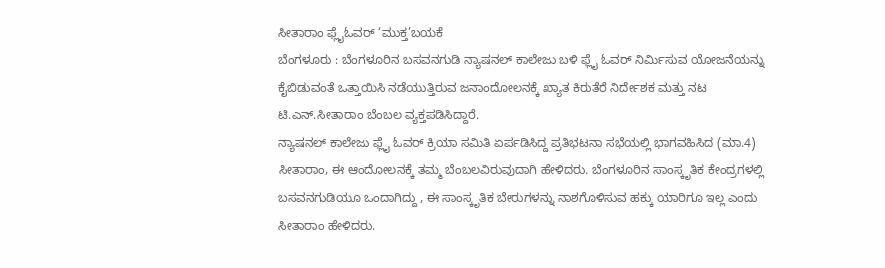ಸೀತಾರಾಂ ಫ್ಲೈಓವರ್ ‘ಮುಕ್ತ’ಬಯಕೆ
ಬೆಂಗಳೂರು : ಬೆಂಗಳೂರಿನ ಬಸವನಗುಡಿ ನ್ಯಾಷನಲ್ ಕಾಲೇಜು ಬಳಿ ಫ್ಲೈ ಓವರ್ ನಿರ್ಮಿಸುವ ಯೋಜನೆಯನ್ನು ಕೈಬಿಡುವಂತೆ ಒತ್ತಾಯಿಸಿ ನಡೆಯುತ್ತಿರುವ ಜನಾಂದೋಲನಕ್ಕೆ ಖ್ಯಾತ ಕಿರುತೆರೆ ನಿರ್ದೇಶಕ ಮತ್ತು ನಟ ಟಿ.ಎನ್.ಸೀತಾರಾಂ ಬೆಂಬಲ ವ್ಯಕ್ತಪಡಿಸಿದ್ದಾರೆ.
ನ್ಯಾಷನಲ್ ಕಾಲೇಜು ಫ್ಲೈ ಓವರ್ ಕ್ರಿಯಾ ಸಮಿತಿ ಏರ್ಪಡಿಸಿದ್ದ ಪ್ರತಿಭಟನಾ ಸಭೆಯಲ್ಲಿ ಭಾಗವಹಿಸಿದ (ಮಾ.4) ಸೀತಾರಾಂ, ಈ ಆಂದೋಲನಕ್ಕೆ ತಮ್ಮ ಬೆಂಬಲವಿರುವುದಾಗಿ ಹೇಳಿದರು. ಬೆಂಗಳೂರಿನ ಸಾಂಸ್ಕೃತಿಕ ಕೇಂದ್ರಗಳಲ್ಲಿ ಬಸವನಗುಡಿಯೂ ಒಂದಾಗಿದ್ದು , ಈ ಸಾಂಸ್ಕೃತಿಕ ಬೇರುಗಳನ್ನು ನಾಶಗೊಳಿಸುವ ಹಕ್ಕು ಯಾರಿಗೂ ಇಲ್ಲ ಎಂದು ಸೀತಾರಾಂ ಹೇಳಿದರು.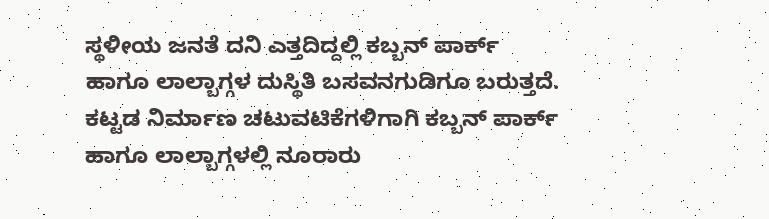ಸ್ಥಳೀಯ ಜನತೆ ದನಿ ಎತ್ತದಿದ್ದಲ್ಲಿ ಕಬ್ಬನ್ ಪಾರ್ಕ್ ಹಾಗೂ ಲಾಲ್ಬಾಗ್ಗಳ ದುಸ್ಥಿತಿ ಬಸವನಗುಡಿಗೂ ಬರುತ್ತದೆ. ಕಟ್ಟಡ ನಿರ್ಮಾಣ ಚಟುವಟಿಕೆಗಳಿಗಾಗಿ ಕಬ್ಬನ್ ಪಾರ್ಕ್ ಹಾಗೂ ಲಾಲ್ಬಾಗ್ಗಳಲ್ಲಿ ನೂರಾರು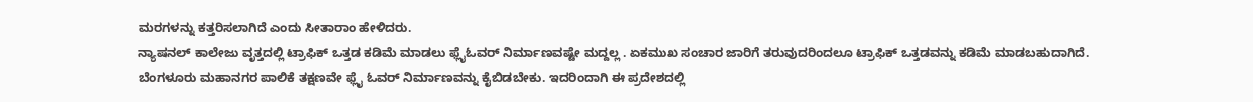ಮರಗಳನ್ನು ಕತ್ತರಿಸಲಾಗಿದೆ ಎಂದು ಸೀತಾರಾಂ ಹೇಳಿದರು.
ನ್ಯಾಷನಲ್ ಕಾಲೇಜು ವೃತ್ತದಲ್ಲಿ ಟ್ರಾಫಿಕ್ ಒತ್ತಡ ಕಡಿಮೆ ಮಾಡಲು ಫ್ಲೈಓವರ್ ನಿರ್ಮಾಣವಷ್ಟೇ ಮದ್ದಲ್ಲ . ಏಕಮುಖ ಸಂಚಾರ ಜಾರಿಗೆ ತರುವುದರಿಂದಲೂ ಟ್ರಾಫಿಕ್ ಒತ್ತಡವನ್ನು ಕಡಿಮೆ ಮಾಡಬಹುದಾಗಿದೆ. ಬೆಂಗಳೂರು ಮಹಾನಗರ ಪಾಲಿಕೆ ತಕ್ಷಣವೇ ಫ್ಲೈ ಓವರ್ ನಿರ್ಮಾಣವನ್ನು ಕೈಬಿಡಬೇಕು. ಇದರಿಂದಾಗಿ ಈ ಪ್ರದೇಶದಲ್ಲಿ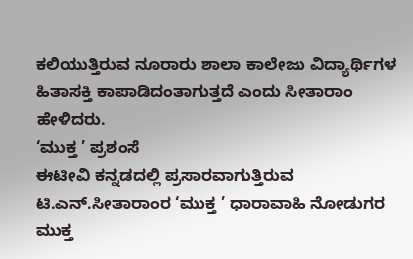ಕಲಿಯುತ್ತಿರುವ ನೂರಾರು ಶಾಲಾ ಕಾಲೇಜು ವಿದ್ಯಾರ್ಥಿಗಳ ಹಿತಾಸಕ್ತಿ ಕಾಪಾಡಿದಂತಾಗುತ್ತದೆ ಎಂದು ಸೀತಾರಾಂ ಹೇಳಿದರು.
‘ಮುಕ್ತ ’ ಪ್ರಶಂಸೆ
ಈಟೀವಿ ಕನ್ನಡದಲ್ಲಿ ಪ್ರಸಾರವಾಗುತ್ತಿರುವ ಟಿ.ಎನ್.ಸೀತಾರಾಂರ ‘ಮುಕ್ತ ’ ಧಾರಾವಾಹಿ ನೋಡುಗರ ಮುಕ್ತ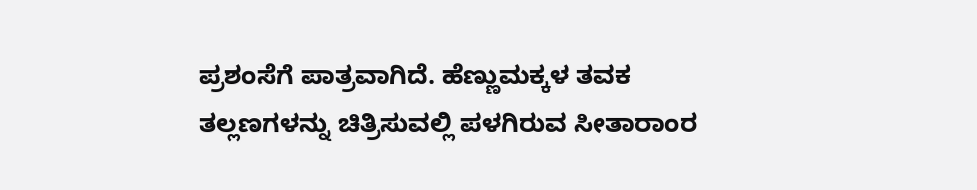ಪ್ರಶಂಸೆಗೆ ಪಾತ್ರವಾಗಿದೆ. ಹೆಣ್ಣುಮಕ್ಕಳ ತವಕ ತಲ್ಲಣಗಳನ್ನು ಚಿತ್ರಿಸುವಲ್ಲಿ ಪಳಗಿರುವ ಸೀತಾರಾಂರ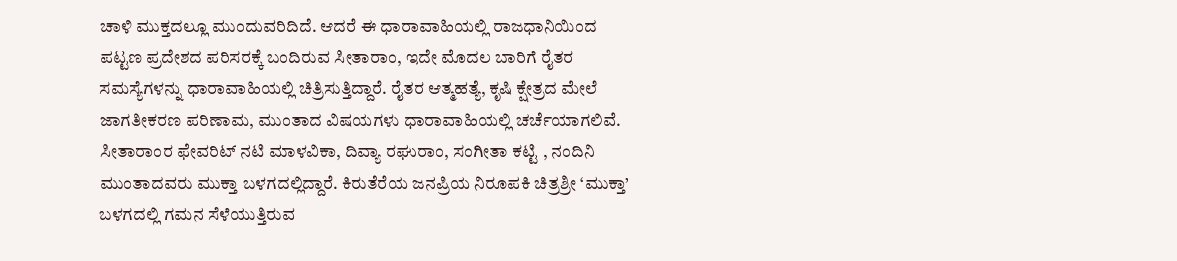ಚಾಳಿ ಮುಕ್ತದಲ್ಲೂ ಮುಂದುವರಿದಿದೆ. ಆದರೆ ಈ ಧಾರಾವಾಹಿಯಲ್ಲಿ ರಾಜಧಾನಿಯಿಂದ ಪಟ್ಟಣ ಪ್ರದೇಶದ ಪರಿಸರಕ್ಕೆ ಬಂದಿರುವ ಸೀತಾರಾಂ, ಇದೇ ಮೊದಲ ಬಾರಿಗೆ ರೈತರ ಸಮಸ್ಯೆಗಳನ್ನು ಧಾರಾವಾಹಿಯಲ್ಲಿ ಚಿತ್ರಿಸುತ್ತಿದ್ದಾರೆ. ರೈತರ ಆತ್ಮಹತ್ಯೆ, ಕೃಷಿ ಕ್ಷೇತ್ರದ ಮೇಲೆ ಜಾಗತೀಕರಣ ಪರಿಣಾಮ, ಮುಂತಾದ ವಿಷಯಗಳು ಧಾರಾವಾಹಿಯಲ್ಲಿ ಚರ್ಚೆಯಾಗಲಿವೆ.
ಸೀತಾರಾಂರ ಫೇವರಿಟ್ ನಟಿ ಮಾಳವಿಕಾ, ದಿವ್ಯಾ ರಘುರಾಂ, ಸಂಗೀತಾ ಕಟ್ಟಿ , ನಂದಿನಿ ಮುಂತಾದವರು ಮುಕ್ತಾ ಬಳಗದಲ್ಲಿದ್ದಾರೆ. ಕಿರುತೆರೆಯ ಜನಪ್ರಿಯ ನಿರೂಪಕಿ ಚಿತ್ರಶ್ರೀ ‘ಮುಕ್ತಾ’ ಬಳಗದಲ್ಲಿ ಗಮನ ಸೆಳೆಯುತ್ತಿರುವ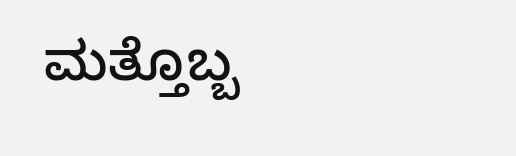ಮತ್ತೊಬ್ಬ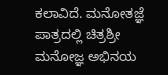ಕಲಾವಿದೆ. ಮನೋತಜ್ಞೆ ಪಾತ್ರದಲ್ಲಿ ಚಿತ್ರಶ್ರೀ ಮನೋಜ್ಞ ಅಭಿನಯ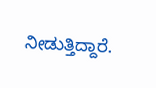ನೀಡುತ್ತಿದ್ದಾರೆ.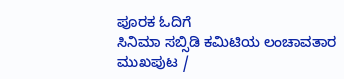ಪೂರಕ ಓದಿಗೆ
ಸಿನಿಮಾ ಸಬ್ಸಿಡಿ ಕಮಿಟಿಯ ಲಂಚಾವತಾರ
ಮುಖಪುಟ /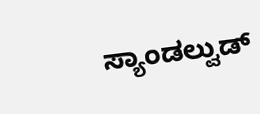ಸ್ಯಾಂಡಲ್ವುಡ್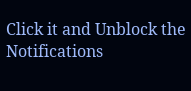Click it and Unblock the Notifications